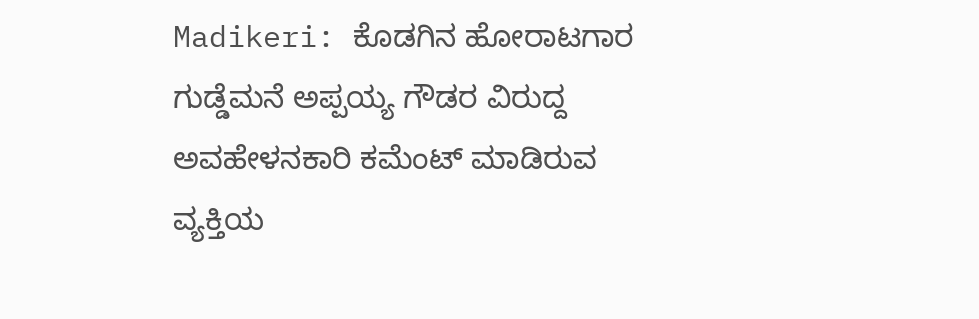Madikeri: ಕೊಡಗಿನ ಹೋರಾಟಗಾರ ಗುಡ್ಡೆಮನೆ ಅಪ್ಪಯ್ಯ ಗೌಡರ ವಿರುದ್ದ ಅವಹೇಳನಕಾರಿ ಕಮೆಂಟ್ ಮಾಡಿರುವ ವ್ಯಕ್ತಿಯ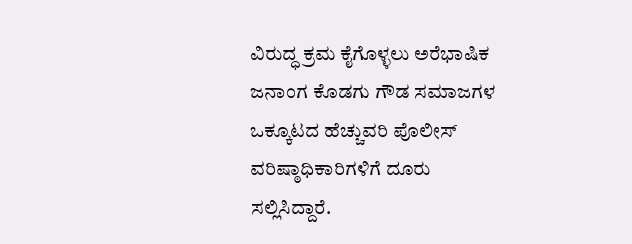ವಿರುದ್ಧ ಕ್ರಮ ಕೈಗೊಳ್ಳಲು ಅರೆಭಾಷಿಕ ಜನಾಂಗ ಕೊಡಗು ಗೌಡ ಸಮಾಜಗಳ ಒಕ್ಕೂಟದ ಹೆಚ್ಚುವರಿ ಪೊಲೀಸ್ ವರಿಷ್ಠಾಧಿಕಾರಿಗಳಿಗೆ ದೂರು ಸಲ್ಲಿಸಿದ್ದಾರೆ.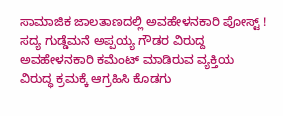ಸಾಮಾಜಿಕ ಜಾಲತಾಣದಲ್ಲಿ ಅವಹೇಳನಕಾರಿ ಪೋಸ್ಟ್ !
ಸದ್ಯ ಗುಡ್ಡೆಮನೆ ಅಪ್ಪಯ್ಯ ಗೌಡರ ವಿರುದ್ದ ಅವಹೇಳನಕಾರಿ ಕಮೆಂಟ್ ಮಾಡಿರುವ ವ್ಯಕ್ತಿಯ ವಿರುದ್ಧ ಕ್ರಮಕ್ಕೆ ಆಗ್ರಹಿಸಿ ಕೊಡಗು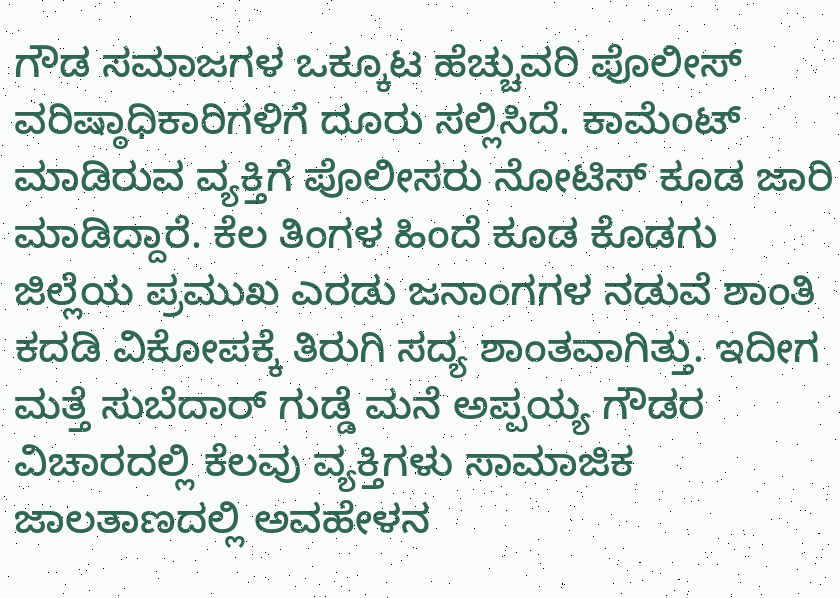ಗೌಡ ಸಮಾಜಗಳ ಒಕ್ಕೂಟ ಹೆಚ್ಚುವರಿ ಪೊಲೀಸ್ ವರಿಷ್ಠಾಧಿಕಾರಿಗಳಿಗೆ ದೂರು ಸಲ್ಲಿಸಿದೆ. ಕಾಮೆಂಟ್ ಮಾಡಿರುವ ವ್ಯಕ್ತಿಗೆ ಪೊಲೀಸರು ನೋಟಿಸ್ ಕೂಡ ಜಾರಿ ಮಾಡಿದ್ದಾರೆ. ಕೆಲ ತಿಂಗಳ ಹಿಂದೆ ಕೂಡ ಕೊಡಗು ಜಿಲ್ಲೆಯ ಪ್ರಮುಖ ಎರಡು ಜನಾಂಗಗಳ ನಡುವೆ ಶಾಂತಿ ಕದಡಿ ವಿಕೋಪಕ್ಕೆ ತಿರುಗಿ ಸದ್ಯ ಶಾಂತವಾಗಿತ್ತು. ಇದೀಗ ಮತ್ತೆ ಸುಬೆದಾರ್ ಗುಡ್ಡೆ ಮನೆ ಅಪ್ಪಯ್ಯ ಗೌಡರ ವಿಚಾರದಲ್ಲಿ ಕೆಲವು ವ್ಯಕ್ತಿಗಳು ಸಾಮಾಜಿಕ ಜಾಲತಾಣದಲ್ಲಿ ಅವಹೇಳನ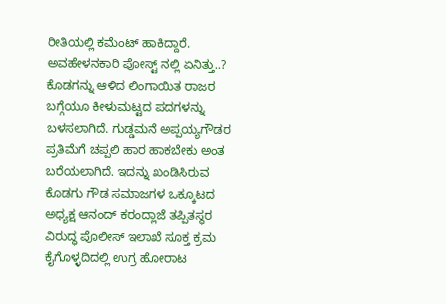ರೀತಿಯಲ್ಲಿ ಕಮೆಂಟ್ ಹಾಕಿದ್ದಾರೆ.
ಅವಹೇಳನಕಾರಿ ಪೋಸ್ಟ್ ನಲ್ಲಿ ಏನಿತ್ತು..?
ಕೊಡಗನ್ನು ಆಳಿದ ಲಿಂಗಾಯಿತ ರಾಜರ ಬಗ್ಗೆಯೂ ಕೀಳುಮಟ್ಟದ ಪದಗಳನ್ನು ಬಳಸಲಾಗಿದೆ. ಗುಡ್ಡಮನೆ ಅಪ್ಪಯ್ಯಗೌಡರ ಪ್ರತಿಮೆಗೆ ಚಪ್ಪಲಿ ಹಾರ ಹಾಕಬೇಕು ಅಂತ ಬರೆಯಲಾಗಿದೆ. ಇದನ್ನು ಖಂಡಿಸಿರುವ ಕೊಡಗು ಗೌಡ ಸಮಾಜಗಳ ಒಕ್ಕೂಟದ ಅಧ್ಯಕ್ಷ ಆನಂದ್ ಕರಂದ್ಲಾಜೆ ತಪ್ಪಿತಸ್ಥರ ವಿರುದ್ಧ ಪೊಲೀಸ್ ಇಲಾಖೆ ಸೂಕ್ತ ಕ್ರಮ ಕೈಗೊಳ್ಳದಿದಲ್ಲಿ ಉಗ್ರ ಹೋರಾಟ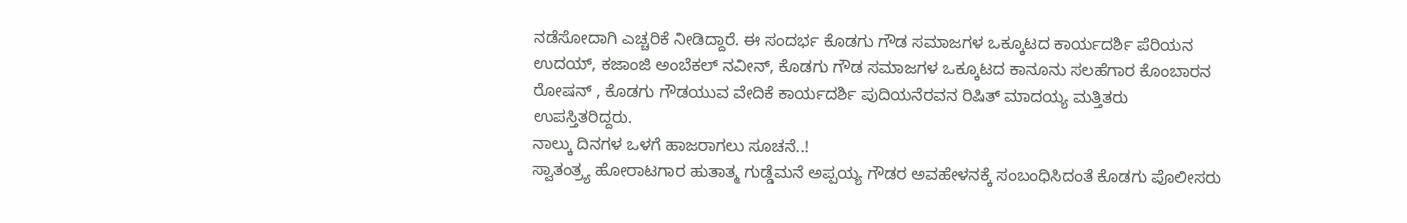ನಡೆಸೋದಾಗಿ ಎಚ್ಚರಿಕೆ ನೀಡಿದ್ದಾರೆ. ಈ ಸಂದರ್ಭ ಕೊಡಗು ಗೌಡ ಸಮಾಜಗಳ ಒಕ್ಕೂಟದ ಕಾರ್ಯದರ್ಶಿ ಪೆರಿಯನ ಉದಯ್, ಕಜಾಂಜಿ ಅಂಬೆಕಲ್ ನವೀನ್, ಕೊಡಗು ಗೌಡ ಸಮಾಜಗಳ ಒಕ್ಕೂಟದ ಕಾನೂನು ಸಲಹೆಗಾರ ಕೊಂಬಾರನ ರೋಷನ್ , ಕೊಡಗು ಗೌಡಯುವ ವೇದಿಕೆ ಕಾರ್ಯದರ್ಶಿ ಪುದಿಯನೆರವನ ರಿಷಿತ್ ಮಾದಯ್ಯ ಮತ್ತಿತರು ಉಪಸ್ತಿತರಿದ್ದರು.
ನಾಲ್ಕು ದಿನಗಳ ಒಳಗೆ ಹಾಜರಾಗಲು ಸೂಚನೆ..!
ಸ್ವಾತಂತ್ರ್ಯ ಹೋರಾಟಗಾರ ಹುತಾತ್ಮ ಗುಡ್ಡೆಮನೆ ಅಪ್ಪಯ್ಯ ಗೌಡರ ಅವಹೇಳನಕ್ಕೆ ಸಂಬಂಧಿಸಿದಂತೆ ಕೊಡಗು ಪೊಲೀಸರು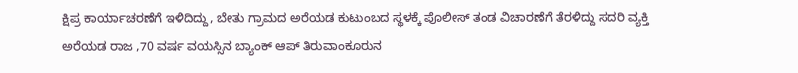ಕ್ಷಿಪ್ರ ಕಾರ್ಯಾಚರಣೆಗೆ ಇಳಿದಿದ್ದು, ಬೇತು ಗ್ರಾಮದ ಅರೆಯಡ ಕುಟುಂಬದ ಸ್ಥಳಕ್ಕೆ ಪೊಲೀಸ್ ತಂಡ ವಿಚಾರಣೆಗೆ ತೆರಳಿದ್ದು ಸದರಿ ವ್ಯಕ್ತಿ ಅರೆಯಡ ರಾಜ ,70 ವರ್ಷ ವಯಸ್ಸಿನ ಬ್ಯಾಂಕ್ ಆಪ್ ತಿರುವಾಂಕೂರುನ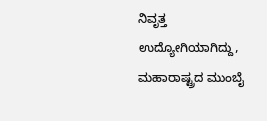ನಿವೃತ್ತ ಉದ್ಯೋಗಿಯಾಗಿದ್ದು, ಮಹಾರಾಷ್ಟ್ರದ ಮುಂಬೈ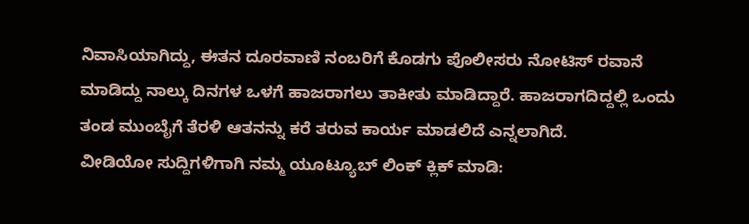ನಿವಾಸಿಯಾಗಿದ್ದು, ಈತನ ದೂರವಾಣಿ ನಂಬರಿಗೆ ಕೊಡಗು ಪೊಲೀಸರು ನೋಟಿಸ್ ರವಾನೆ ಮಾಡಿದ್ದು ನಾಲ್ಕು ದಿನಗಳ ಒಳಗೆ ಹಾಜರಾಗಲು ತಾಕೀತು ಮಾಡಿದ್ದಾರೆ. ಹಾಜರಾಗದಿದ್ದಲ್ಲಿ ಒಂದು ತಂಡ ಮುಂಬೈಗೆ ತೆರಳಿ ಆತನನ್ನು ಕರೆ ತರುವ ಕಾರ್ಯ ಮಾಡಲಿದೆ ಎನ್ನಲಾಗಿದೆ.
ವೀಡಿಯೋ ಸುದ್ದಿಗಳಿಗಾಗಿ ನಮ್ಮ ಯೂಟ್ಯೂಬ್ ಲಿಂಕ್ ಕ್ಲಿಕ್ ಮಾಡಿ: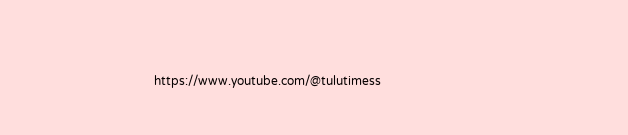https://www.youtube.com/@tulutimess